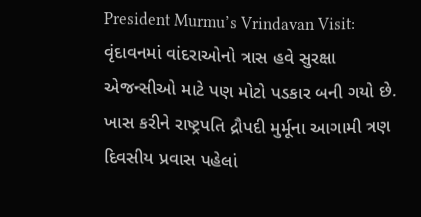President Murmu’s Vrindavan Visit: વૃંદાવનમાં વાંદરાઓનો ત્રાસ હવે સુરક્ષા એજન્સીઓ માટે પણ મોટો પડકાર બની ગયો છે. ખાસ કરીને રાષ્ટ્રપતિ દ્રૌપદી મુર્મૂના આગામી ત્રણ દિવસીય પ્રવાસ પહેલાં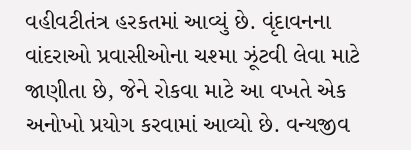વહીવટીતંત્ર હરકતમાં આવ્યું છે. વૃંદાવનના વાંદરાઓ પ્રવાસીઓના ચશ્મા ઝૂંટવી લેવા માટે જાણીતા છે, જેને રોકવા માટે આ વખતે એક અનોખો પ્રયોગ કરવામાં આવ્યો છે. વન્યજીવ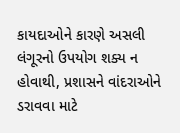કાયદાઓને કારણે અસલી લંગૂરનો ઉપયોગ શક્ય ન હોવાથી, પ્રશાસને વાંદરાઓને ડરાવવા માટે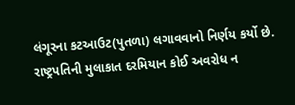લંગૂરના કટઆઉટ(પુતળા) લગાવવાનો નિર્ણય કર્યો છે.
રાષ્ટ્રપતિની મુલાકાત દરમિયાન કોઈ અવરોધ ન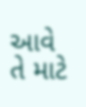આવે તે માટે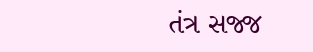તંત્ર સજ્જ